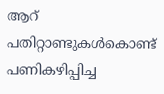ആറ് പതിറ്റാണ്ടുകൾകൊണ്ട് പണികഴിപ്പിച്ച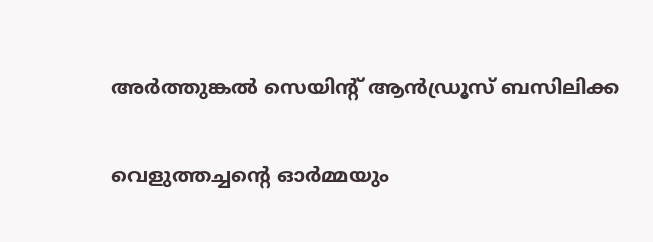അർത്തുങ്കൽ സെയിന്റ് ആൻഡ്രൂസ് ബസിലിക്ക

വെളുത്തച്ചന്റെ ഓർമ്മയും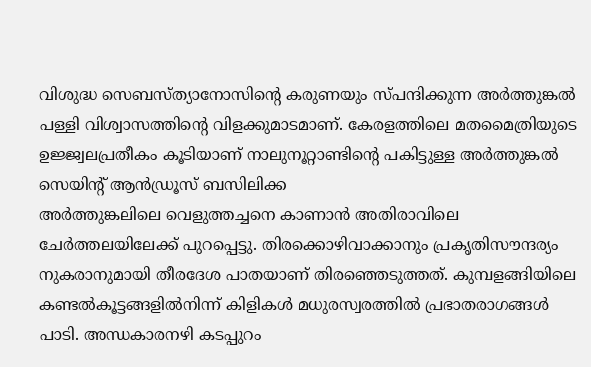വിശുദ്ധ സെബസ്ത്യാനോസിന്റെ കരുണയും സ്പന്ദിക്കുന്ന അർത്തുങ്കൽ പള്ളി വിശ്വാസത്തിന്റെ വിളക്കുമാടമാണ്. കേരളത്തിലെ മതമൈത്രിയുടെ ഉജ്ജ്വലപ്രതീകം കൂടിയാണ് നാലുനൂറ്റാണ്ടിന്റെ പകിട്ടുള്ള അർത്തുങ്കൽ സെയിന്റ് ആൻഡ്രൂസ് ബസിലിക്ക
അർത്തുങ്കലിലെ വെളുത്തച്ചനെ കാണാൻ അതിരാവിലെ ചേർത്തലയിലേക്ക് പുറപ്പെട്ടു. തിരക്കൊഴിവാക്കാനും പ്രകൃതിസൗന്ദര്യം നുകരാനുമായി തീരദേശ പാതയാണ് തിരഞ്ഞെടുത്തത്. കുമ്പളങ്ങിയിലെ കണ്ടൽകൂട്ടങ്ങളിൽനിന്ന് കിളികൾ മധുരസ്വരത്തിൽ പ്രഭാതരാഗങ്ങൾ പാടി. അന്ധകാരനഴി കടപ്പുറം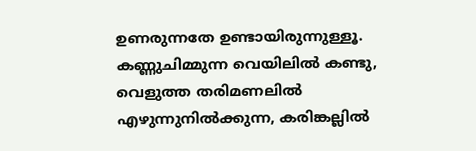ഉണരുന്നതേ ഉണ്ടായിരുന്നുള്ളൂ. കണ്ണുചിമ്മുന്ന വെയിലിൽ കണ്ടു, വെളുത്ത തരിമണലിൽ എഴുന്നുനിൽക്കുന്ന, കരിങ്കല്ലിൽ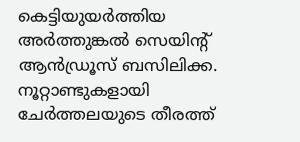കെട്ടിയുയർത്തിയ അർത്തുങ്കൽ സെയിന്റ് ആൻഡ്രൂസ് ബസിലിക്ക. നൂറ്റാണ്ടുകളായി ചേർത്തലയുടെ തീരത്ത്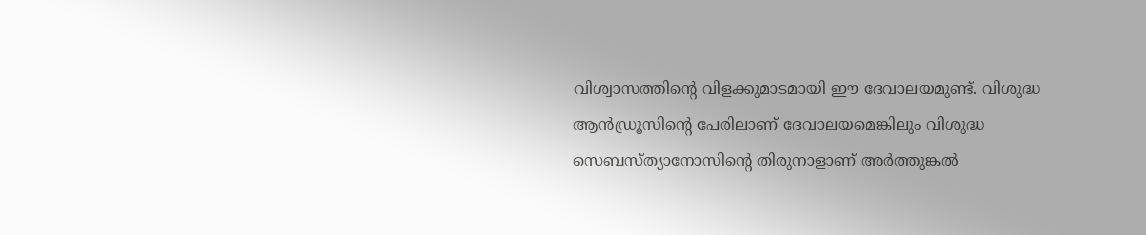വിശ്വാസത്തിന്റെ വിളക്കുമാടമായി ഈ ദേവാലയമുണ്ട്. വിശുദ്ധ ആൻഡ്രൂസിന്റെ പേരിലാണ് ദേവാലയമെങ്കിലും വിശുദ്ധ സെബസ്ത്യാനോസിന്റെ തിരുനാളാണ് അർത്തുങ്കൽ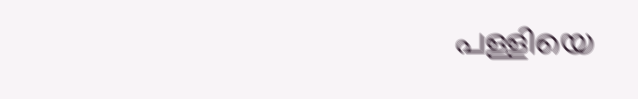പള്ളിയെ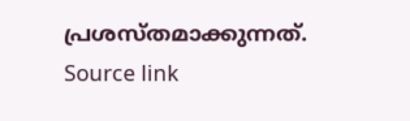പ്രശസ്തമാക്കുന്നത്.
Source link